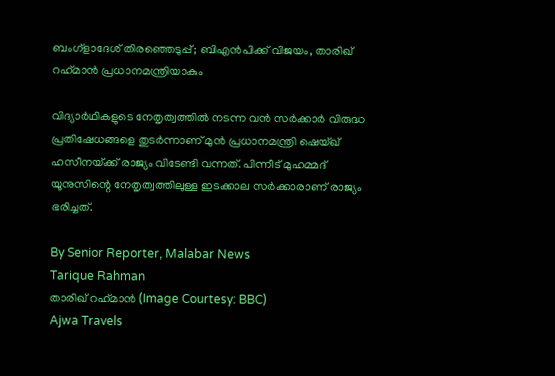ബംഗ്ളാദേശ് തിരഞ്ഞെടുപ്പ്; ബിഎൻപിക്ക് വിജയം, താരിഖ് റഹ്‌മാൻ പ്രധാനമന്ത്രിയാകും

വിദ്യാർഥികളുടെ നേതൃത്വത്തിൽ നടന്ന വൻ സർക്കാർ വിരുദ്ധ പ്രതിഷേധങ്ങളെ തുടർന്നാണ് മുൻ പ്രധാനമന്ത്രി ഷെയ്ഖ് ഹസീനയ്‌ക്ക് രാജ്യം വിടേണ്ടി വന്നത്. പിന്നീട് മുഹമ്മദ് യൂനുസിന്റെ നേതൃത്വത്തിലുള്ള ഇടക്കാല സർക്കാരാണ് രാജ്യം ഭരിച്ചത്.

By Senior Reporter, Malabar News
Tarique Rahman
താരിഖ് റഹ്‌മാൻ (Image Courtesy: BBC)
Ajwa Travels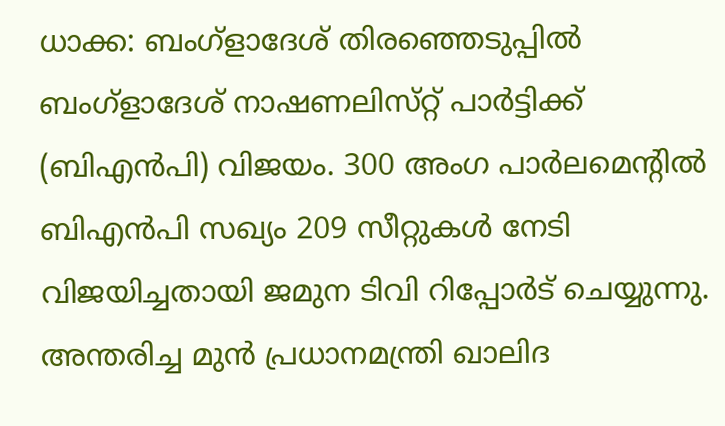ധാക്ക: ബംഗ്ളാദേശ് തിരഞ്ഞെടുപ്പിൽ ബംഗ്ളാദേശ് നാഷണലിസ്‌റ്റ് പാർട്ടിക്ക് (ബിഎൻപി) വിജയം. 300 അംഗ പാർലമെന്റിൽ ബിഎൻപി സഖ്യം 209 സീറ്റുകൾ നേടി വിജയിച്ചതായി ജമുന ടിവി റിപ്പോർട് ചെയ്യുന്നു. അന്തരിച്ച മുൻ പ്രധാനമന്ത്രി ഖാലിദ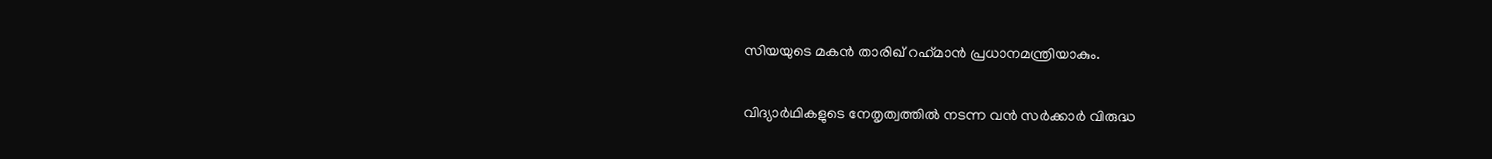സിയയുടെ മകൻ താരിഖ് റഹ്‌മാൻ പ്രധാനമന്ത്രിയാകും.

വിദ്യാർഥികളുടെ നേതൃത്വത്തിൽ നടന്ന വൻ സർക്കാർ വിരുദ്ധ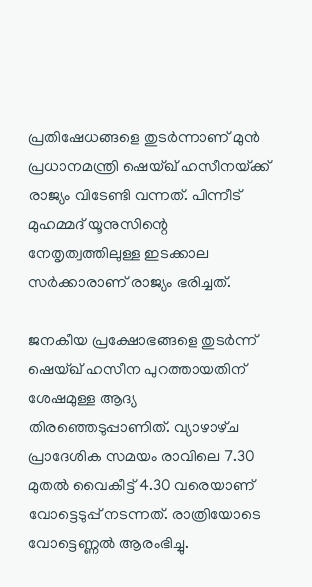പ്രതിഷേധങ്ങളെ തുടർന്നാണ് മുൻ പ്രധാനമന്ത്രി ഷെയ്ഖ് ഹസീനയ്‌ക്ക് രാജ്യം വിടേണ്ടി വന്നത്. പിന്നീട് മുഹമ്മദ് യൂനുസിന്റെ നേതൃത്വത്തിലുള്ള ഇടക്കാല സർക്കാരാണ് രാജ്യം ഭരിച്ചത്.

ജനകീയ പ്രക്ഷോഭങ്ങളെ തുടർന്ന് ഷെയ്ഖ് ഹസീന പുറത്തായതിന് ശേഷമുള്ള ആദ്യ തിരഞ്ഞെടുപ്പാണിത്. വ്യാഴാഴ്‌ച പ്രാദേശിക സമയം രാവിലെ 7.30 മുതൽ വൈകീട്ട് 4.30 വരെയാണ് വോട്ടെടുപ്പ് നടന്നത്. രാത്രിയോടെ വോട്ടെണ്ണൽ ആരംഭിച്ചു.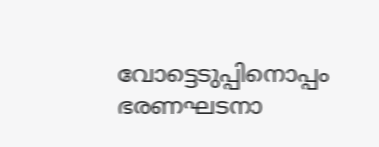വോട്ടെടുപ്പിനൊപ്പം ഭരണഘടനാ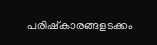പരിഷ്‌കാരങ്ങളടക്കം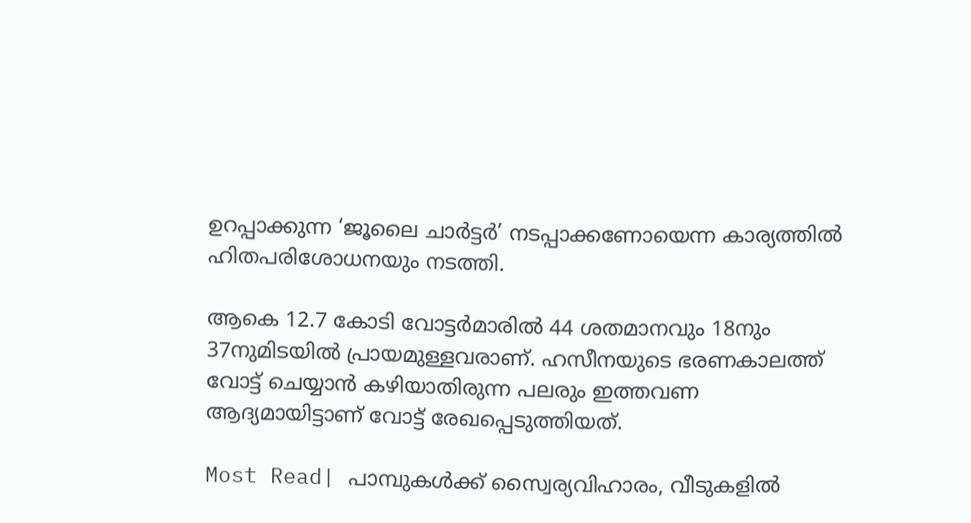ഉറപ്പാക്കുന്ന ‘ജൂലൈ ചാർട്ടർ’ നടപ്പാക്കണോയെന്ന കാര്യത്തിൽ ഹിതപരിശോധനയും നടത്തി.

ആകെ 12.7 കോടി വോട്ടർമാരിൽ 44 ശതമാനവും 18നും 37നുമിടയിൽ പ്രായമുള്ളവരാണ്. ഹസീനയുടെ ഭരണകാലത്ത് വോട്ട് ചെയ്യാൻ കഴിയാതിരുന്ന പലരും ഇത്തവണ ആദ്യമായിട്ടാണ് വോട്ട് രേഖപ്പെടുത്തിയത്.

Most Read| പാമ്പുകൾക്ക് സ്വൈര്യവിഹാരം, വീടുകളിൽ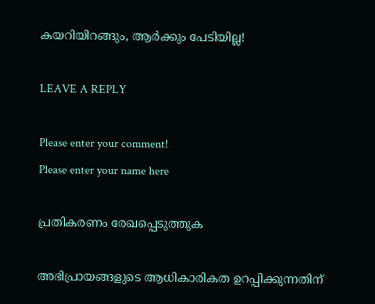കയറിയിറങ്ങും, ആർക്കും പേടിയില്ല!

LEAVE A REPLY

Please enter your comment!
Please enter your name here

പ്രതികരണം രേഖപ്പെടുത്തുക

അഭിപ്രായങ്ങളുടെ ആധികാരികത ഉറപ്പിക്കുന്നതിന്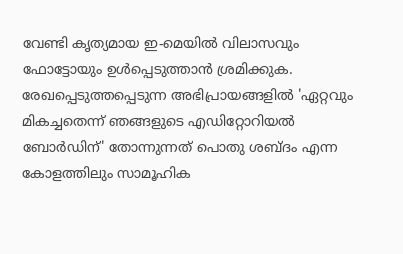വേണ്ടി കൃത്യമായ ഇ-മെയിൽ വിലാസവും ഫോട്ടോയും ഉൾപ്പെടുത്താൻ ശ്രമിക്കുക. രേഖപ്പെടുത്തപ്പെടുന്ന അഭിപ്രായങ്ങളിൽ 'ഏറ്റവും മികച്ചതെന്ന് ഞങ്ങളുടെ എഡിറ്റോറിയൽ ബോർഡിന്' തോന്നുന്നത് പൊതു ശബ്‌ദം എന്ന കോളത്തിലും സാമൂഹിക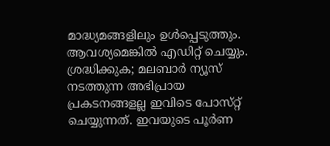മാദ്ധ്യമങ്ങളിലും ഉൾപ്പെടുത്തും. ആവശ്യമെങ്കിൽ എഡിറ്റ് ചെയ്യും. ശ്രദ്ധിക്കുക; മലബാർ ന്യൂസ് നടത്തുന്ന അഭിപ്രായ പ്രകടനങ്ങളല്ല ഇവിടെ പോസ്‌റ്റ് ചെയ്യുന്നത്. ഇവയുടെ പൂർണ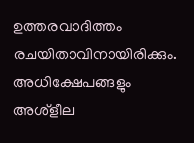ഉത്തരവാദിത്തം രചയിതാവിനായിരിക്കും. അധിക്ഷേപങ്ങളും അശ്‌ളീല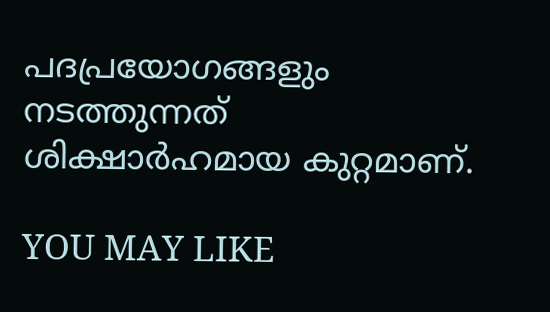പദപ്രയോഗങ്ങളും നടത്തുന്നത് ശിക്ഷാർഹമായ കുറ്റമാണ്.

YOU MAY LIKE